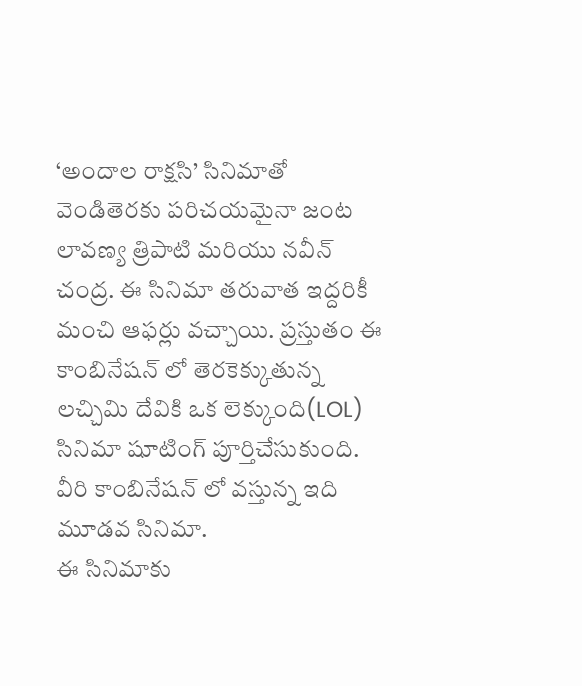‘అందాల రాక్షసి’ సినిమాతో వెండితెరకు పరిచయమైనా జంట లావణ్య త్రిపాటి మరియు నవీన్ చంద్ర. ఈ సినిమా తరువాత ఇద్దరికీ మంచి ఆఫర్లు వచ్చాయి. ప్రస్తుతం ఈ కాంబినేషన్ లో తెరకెక్కుతున్న లచ్చిమి దేవికి ఒక లెక్కుంది(LOL) సినిమా షూటింగ్ పూర్తిచేసుకుంది. వీరి కాంబినేషన్ లో వస్తున్న ఇది మూడవ సినిమా.
ఈ సినిమాకు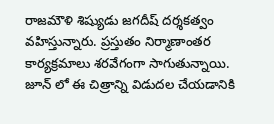రాజమౌళి శిష్యుడు జగదీష్ దర్శకత్వం వహిస్తున్నారు. ప్రస్తుతం నిర్మాణాంతర కార్యక్రమాలు శరవేగంగా సాగుతున్నాయి. జూన్ లో ఈ చిత్రాన్ని విడుదల చేయడానికి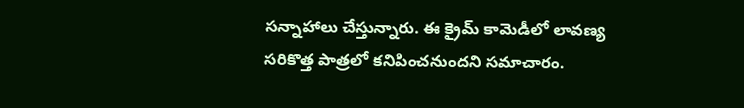సన్నాహాలు చేస్తున్నారు. ఈ క్రైమ్ కామెడీలో లావణ్య సరికొత్త పాత్రలో కనిపించనుందని సమాచారం.